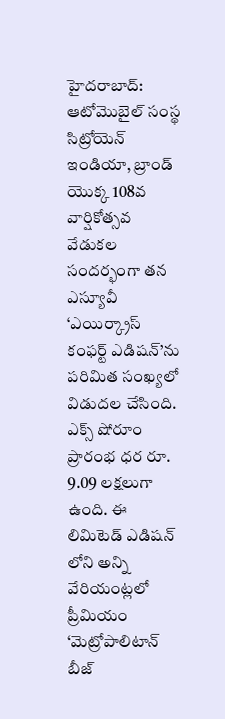హైదరాబాద్: ఆటోమొబైల్ సంస్థ సిట్రోయెన్ ఇండియా, బ్రాండ్ యొక్క 108వ వార్షికోత్సవ వేడుకల సందర్భంగా తన ఎస్యూవీ ‘ఎయిర్క్రాస్ కంఫర్ట్ ఎడిషన్’ను పరిమిత సంఖ్యలో విడుదల చేసింది. ఎక్స్ షోరూం ప్రారంభ ధర రూ. 9.09 లక్షలుగా ఉంది. ఈ లిమిటెడ్ ఎడిషన్ లోని అన్ని వేరియంట్లలో ప్రీమియం ‘మెట్రోపాలిటాన్ బీజ్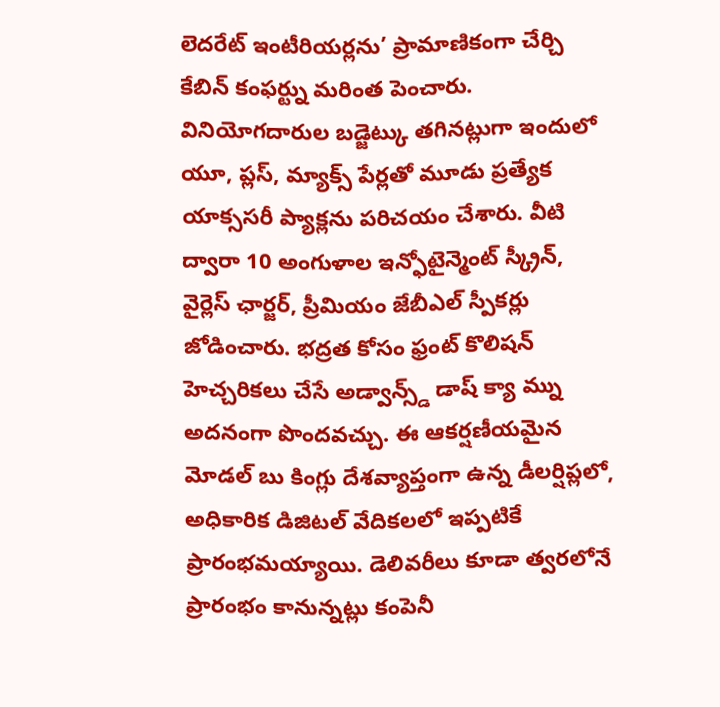లెదరేట్ ఇంటీరియర్లను’ ప్రామాణికంగా చేర్చి కేబిన్ కంఫర్ట్ను మరింత పెంచారు.
వినియోగదారుల బడ్జెట్కు తగినట్లుగా ఇందులో యూ, ప్లస్, మ్యాక్స్ పేర్లతో మూడు ప్రత్యేక యాక్ససరీ ప్యాక్లను పరిచయం చేశారు. వీటి ద్వారా 10 అంగుళాల ఇన్ఫోటైన్మెంట్ స్క్రీన్, వైర్లెస్ ఛార్జర్, ప్రీమియం జేబీఎల్ స్పీకర్లు జోడించారు. భద్రత కోసం ఫ్రంట్ కొలిషన్ హెచ్చరికలు చేసే అడ్వాన్స్డ్ డాష్ క్యా మ్ను అదనంగా పొందవచ్చు. ఈ ఆకర్షణీయమైన మోడల్ బు కింగ్లు దేశవ్యాప్తంగా ఉన్న డీలర్షిప్లలో, అధికారిక డిజిటల్ వేదికలలో ఇప్పటికే ప్రారంభమయ్యాయి. డెలివరీలు కూడా త్వరలోనే ప్రారంభం కానున్నట్లు కంపెనీ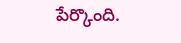పేర్కొంది.